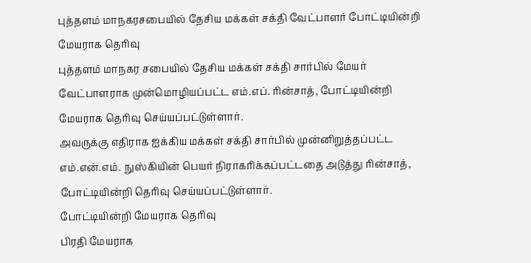புத்தளம் மாநகரசபையில் தேசிய மக்கள் சக்தி வேட்பாளர் போட்டியின்றி மேயராக தெரிவு
புத்தளம் மாநகர சபையில் தேசிய மக்கள் சக்தி சார்பில் மேயர் வேட்பாளராக முன்மொழியப்பட்ட எம்.எப். ரின்சாத், போட்டியின்றி மேயராக தெரிவு செய்யப்பட்டுள்ளார்.
அவருக்கு எதிராக ஐக்கிய மக்கள் சக்தி சார்பில் முன்னிறுத்தப்பட்ட எம்.என்.எம். நுஸ்கியின் பெயர் நிராகரிக்கப்பட்டதை அடுத்து ரின்சாத், போட்டியின்றி தெரிவு செய்யப்பட்டுள்ளார்.
போட்டியின்றி மேயராக தெரிவு
பிரதி மேயராக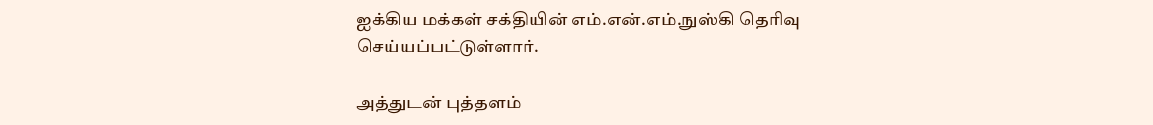ஐக்கிய மக்கள் சக்தியின் எம்.என்.எம்.நுஸ்கி தெரிவு செய்யப்பட்டுள்ளார்.

அத்துடன் புத்தளம்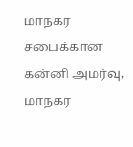மாநகர சபைக்கான கன்னி அமர்வு, மாநகர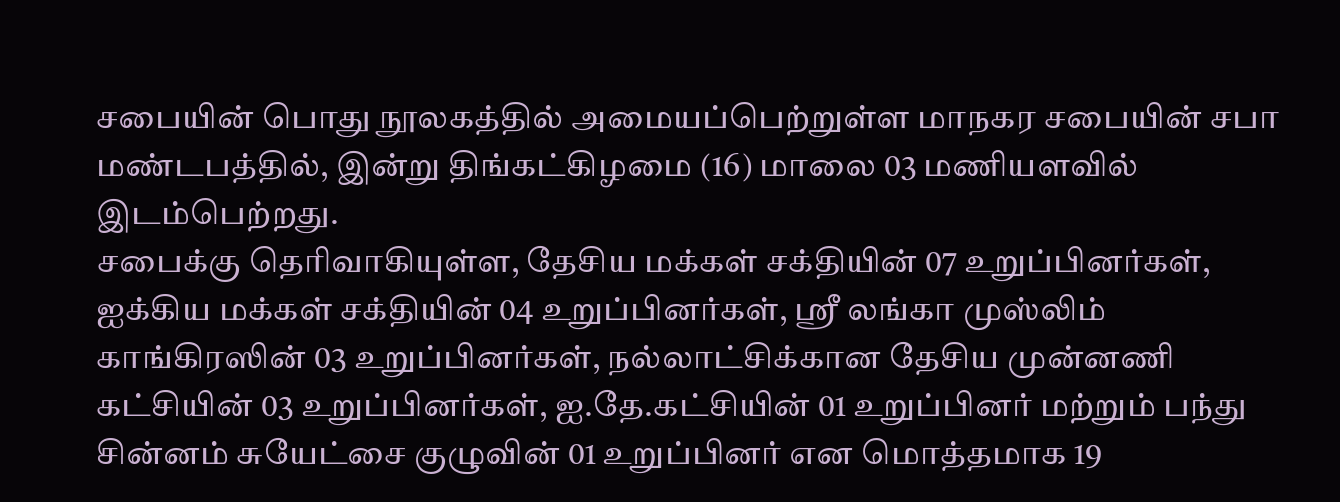சபையின் பொது நூலகத்தில் அமையப்பெற்றுள்ள மாநகர சபையின் சபா மண்டபத்தில், இன்று திங்கட்கிழமை (16) மாலை 03 மணியளவில் இடம்பெற்றது.
சபைக்கு தெரிவாகியுள்ள, தேசிய மக்கள் சக்தியின் 07 உறுப்பினர்கள், ஐக்கிய மக்கள் சக்தியின் 04 உறுப்பினர்கள், ஸ்ரீ லங்கா முஸ்லிம் காங்கிரஸின் 03 உறுப்பினர்கள், நல்லாட்சிக்கான தேசிய முன்னணி கட்சியின் 03 உறுப்பினர்கள், ஐ.தே.கட்சியின் 01 உறுப்பினர் மற்றும் பந்து சின்னம் சுயேட்சை குழுவின் 01 உறுப்பினர் என மொத்தமாக 19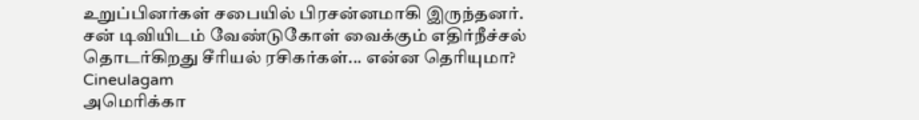உறுப்பினர்கள் சபையில் பிரசன்னமாகி இருந்தனர்.
சன் டிவியிடம் வேண்டுகோள் வைக்கும் எதிர்நீச்சல் தொடர்கிறது சீரியல் ரசிகர்கள்... என்ன தெரியுமா? Cineulagam
அமெரிக்கா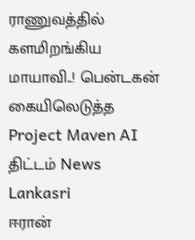ராணுவத்தில் களமிறங்கிய மாயாவி..! பென்டகன் கையிலெடுத்த Project Maven AI திட்டம் News Lankasri
ஈரான்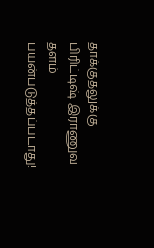தாக்குதலுக்கு பிரிட்டிஷ் இராணுவ தளம் பயன்படுத்தப்படாது!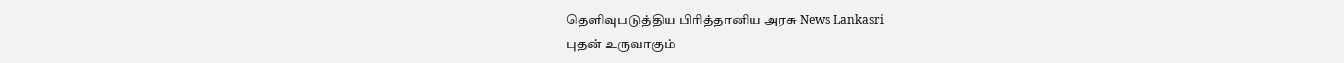தெளிவுபடுத்திய பிரித்தானிய அரசு News Lankasri
புதன் உருவாகும்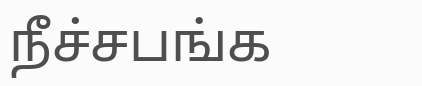நீச்சபங்க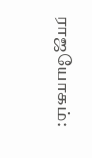ராஜயோகம்: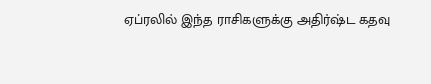ஏப்ரலில் இந்த ராசிகளுக்கு அதிர்ஷ்ட கதவு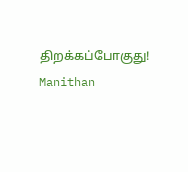திறக்கப்போகுது! Manithan